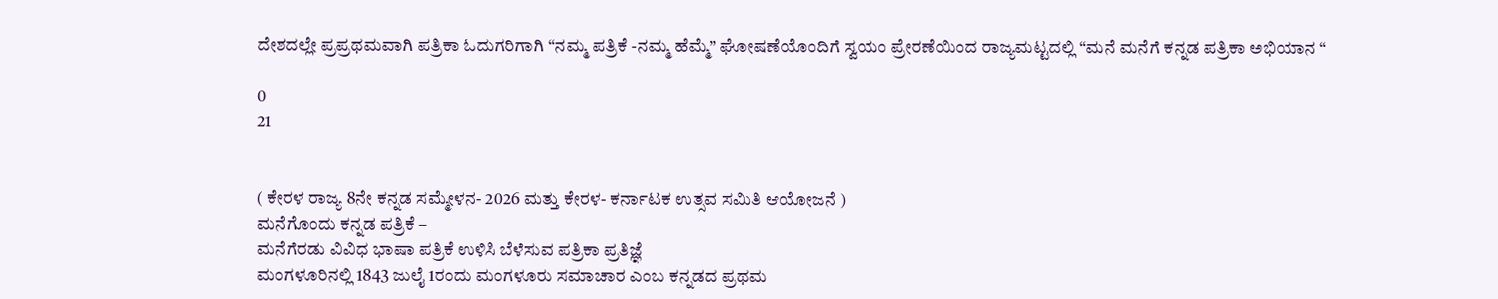ದೇಶದಲ್ಲೇ ಪ್ರಪ್ರಥಮವಾಗಿ ಪತ್ರಿಕಾ ಓದುಗರಿಗಾಗಿ “ನಮ್ಮ ಪತ್ರಿಕೆ -ನಮ್ಮ ಹೆಮ್ಮೆ” ಘೋಷಣೆಯೊಂದಿಗೆ ಸ್ವಯಂ ಪ್ರೇರಣೆಯಿಂದ ರಾಜ್ಯಮಟ್ಟದಲ್ಲಿ “ಮನೆ ಮನೆಗೆ ಕನ್ನಡ ಪತ್ರಿಕಾ ಅಭಿಯಾನ “

0
21


( ಕೇರಳ ರಾಜ್ಯ 8ನೇ ಕನ್ನಡ ಸಮ್ಮೇಳನ- 2026 ಮತ್ತು ಕೇರಳ- ಕರ್ನಾಟಕ ಉತ್ಸವ ಸಮಿತಿ ಆಯೋಜನೆ )
ಮನೆಗೊಂದು ಕನ್ನಡ ಪತ್ರಿಕೆ –
ಮನೆಗೆರಡು ವಿವಿಧ ಭಾಷಾ ಪತ್ರಿಕೆ ಉಳಿಸಿ ಬೆಳೆಸುವ ಪತ್ರಿಕಾ ಪ್ರತಿಜ್ಞೆ
ಮಂಗಳೂರಿನಲ್ಲಿ 1843 ಜುಲೈ 1ರಂದು ಮಂಗಳೂರು ಸಮಾಚಾರ ಎಂಬ ಕನ್ನಡದ ಪ್ರಥಮ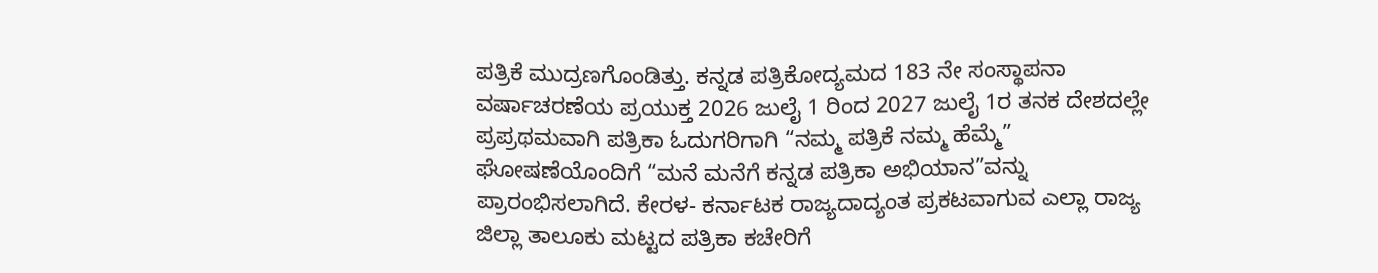ಪತ್ರಿಕೆ ಮುದ್ರಣಗೊಂಡಿತ್ತು. ಕನ್ನಡ ಪತ್ರಿಕೋದ್ಯಮದ 183 ನೇ ಸಂಸ್ಥಾಪನಾ ವರ್ಷಾಚರಣೆಯ ಪ್ರಯುಕ್ತ 2026 ಜುಲೈ 1 ರಿಂದ 2027 ಜುಲೈ 1ರ ತನಕ ದೇಶದಲ್ಲೇ ಪ್ರಪ್ರಥಮವಾಗಿ ಪತ್ರಿಕಾ ಓದುಗರಿಗಾಗಿ “ನಮ್ಮ ಪತ್ರಿಕೆ ನಮ್ಮ ಹೆಮ್ಮೆ” ಘೋಷಣೆಯೊಂದಿಗೆ “ಮನೆ ಮನೆಗೆ ಕನ್ನಡ ಪತ್ರಿಕಾ ಅಭಿಯಾನ”ವನ್ನು ಪ್ರಾರಂಭಿಸಲಾಗಿದೆ. ಕೇರಳ- ಕರ್ನಾಟಕ ರಾಜ್ಯದಾದ್ಯಂತ ಪ್ರಕಟವಾಗುವ ಎಲ್ಲಾ ರಾಜ್ಯ ಜಿಲ್ಲಾ ತಾಲೂಕು ಮಟ್ಟದ ಪತ್ರಿಕಾ ಕಚೇರಿಗೆ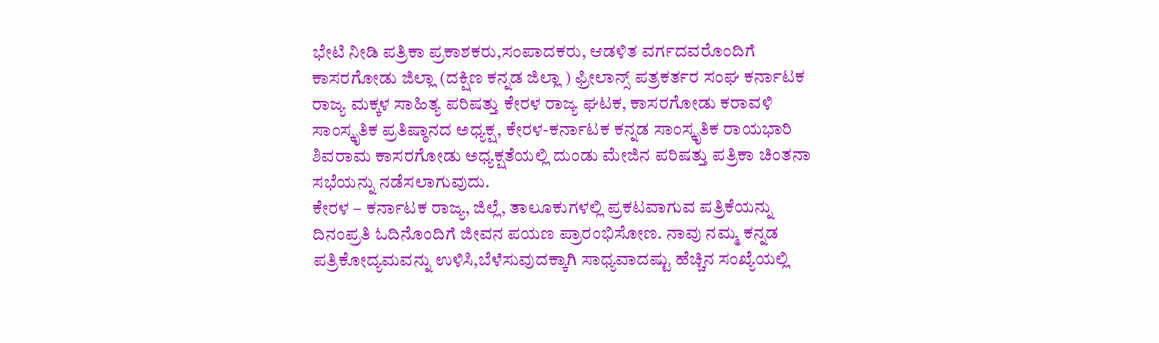ಭೇಟಿ ನೀಡಿ ಪತ್ರಿಕಾ ಪ್ರಕಾಶಕರು,ಸಂಪಾದಕರು, ಆಡಳಿತ ವರ್ಗದವರೊಂದಿಗೆ ಕಾಸರಗೋಡು ಜಿಲ್ಲಾ (ದಕ್ಷಿಣ ಕನ್ನಡ ಜಿಲ್ಲಾ ) ಫ್ರೀಲಾನ್ಸ್ ಪತ್ರಕರ್ತರ ಸಂಘ ಕರ್ನಾಟಕ ರಾಜ್ಯ ಮಕ್ಕಳ ಸಾಹಿತ್ಯ ಪರಿಷತ್ತು ಕೇರಳ ರಾಜ್ಯ ಘಟಕ, ಕಾಸರಗೋಡು ಕರಾವಳಿ ಸಾಂಸ್ಕೃತಿಕ ಪ್ರತಿಷ್ಠಾನದ ಅಧ್ಯಕ್ಷ, ಕೇರಳ-ಕರ್ನಾಟಕ ಕನ್ನಡ ಸಾಂಸ್ಕೃತಿಕ ರಾಯಭಾರಿ ಶಿವರಾಮ ಕಾಸರಗೋಡು ಅಧ್ಯಕ್ಷತೆಯಲ್ಲಿ ದುಂಡು ಮೇಜಿನ ಪರಿಷತ್ತು ಪತ್ರಿಕಾ ಚಿಂತನಾ ಸಭೆಯನ್ನು ನಡೆಸಲಾಗುವುದು.
ಕೇರಳ – ಕರ್ನಾಟಕ ರಾಜ್ಯ, ಜಿಲ್ಲೆ, ತಾಲೂಕುಗಳಲ್ಲಿ ಪ್ರಕಟವಾಗುವ ಪತ್ರಿಕೆಯನ್ನು ದಿನಂಪ್ರತಿ ಓದಿನೊಂದಿಗೆ ಜೀವನ ಪಯಣ ಪ್ರಾರಂಭಿಸೋಣ. ನಾವು ನಮ್ಮ ಕನ್ನಡ ಪತ್ರಿಕೋದ್ಯಮವನ್ನು ಉಳಿಸಿ,ಬೆಳೆಸುವುದಕ್ಕಾಗಿ ಸಾಧ್ಯವಾದಷ್ಟು ಹೆಚ್ಚಿನ ಸಂಖ್ಯೆಯಲ್ಲಿ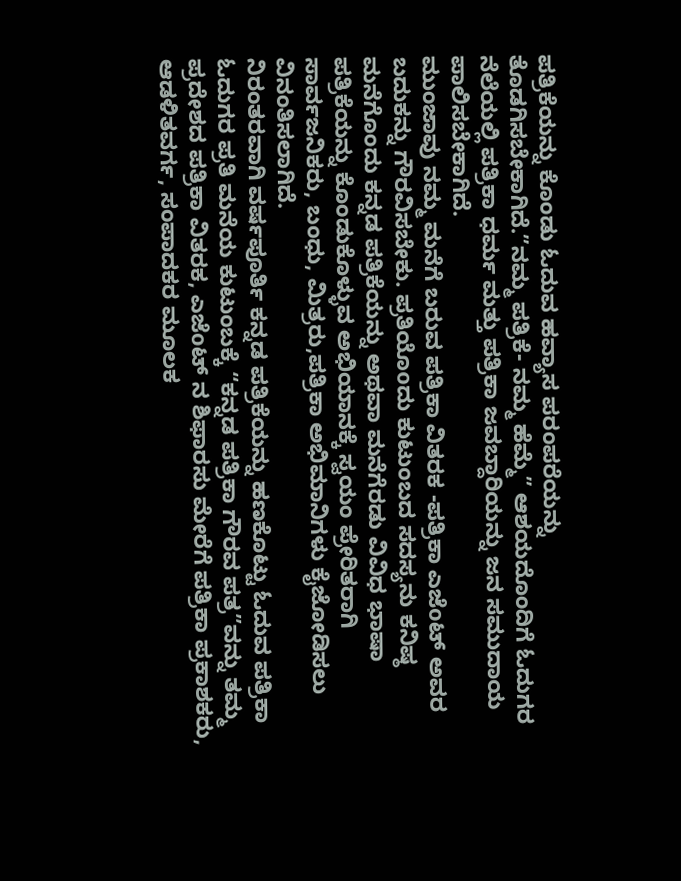ಪತ್ರಿಕೆಯನ್ನು ಕೊಂಡು ಓದುವ ಹವ್ಯಾಸ ಪರಂಪರೆಯನ್ನು ತೊಡಗಿಸಬೇಕಾಗಿದೆ.”ನಮ್ಮ ಪತ್ರಿಕೆ- ನಮ್ಮ ಹೆಮ್ಮೆ” ಆಶಯದೊಂದಿಗೆ ಓದುಗರ ನೆಲೆಯಲ್ಲಿ ಪತ್ರಿಕಾ ಧರ್ಮ ಮತ್ತು ಪತ್ರಿಕಾ ಜವಬ್ದಾರಿಯನ್ನು ಜನ ಸಮುದಾಯ ಪಾಲಿಸಬೇಕಾಗಿದೆ.
ಮುಂಜಾವು ನಮ್ಮ ಮನೆಗೆ ಬರುವ ಪತ್ರಿಕಾ ವಿತರಕ -ಪತ್ರಿಕಾ ಎಜೆoಟ್ ಅವರ ಬದುಕನ್ನು ಗೌರವಿಸಬೇಕು. ಪ್ರತಿಯೊoದು ಕುಟುಂಬದ ಸದಸ್ಯನು ಕನಿಷ್ಠ ಮನೆಗೊಂದು ಕನ್ನಡ ಪತ್ರಿಕೆಯನ್ನು ಅಥವಾ ಮನೆಗೆರಡು ವಿವಿಧ ಭಾಷಾ ಪತ್ರಿಕೆಯನ್ನು ಕೊಂಡುಕೊಳ್ಳುವ ಅಭಿಯಾನಕ್ಕೆ ಸ್ವಯಂ ಪ್ರೇರಿತರಾಗಿ ಸಾರ್ವಜನಿಕರು, ಬಂಧು, ಮಿತ್ರರು,ಪತ್ರಿಕಾ ಅಭಿಮಾನಿಗಳು ಕೈಜೋಡಿಸಲು ವಿನಂತಿಸಲಾಗಿದೆ.
ನಿರಂತರವಾಗಿ ವರ್ಷಪೂರ್ತಿ ಕನ್ನಡ ಪತ್ರಿಕೆಯನ್ನು ಹಣಕೊಟ್ಟು ಓದುವ ಪತ್ರಿಕಾ ಓದುಗರ ಪ್ರತಿ ಮನೆಯ ಕುಟುಂಬಕ್ಕೆ “ಕನ್ನಡ ಪತ್ರಿಕಾ ಗೌರವ ಪತ್ರ”ವನ್ನು ತಮ್ಮ ಪ್ರದೇಶದ ಪತ್ರಿಕಾ ವಿತರಕ, ಎಜೆoಟ್ ನ ಶಿಫಾರಸು ಮೇರೆಗೆ ಪತ್ರಿಕಾ ಪ್ರಕಾಶಕರು, ಆಡಳಿತವರ್ಗ, ಸಂಪಾದಕರ ಮೂಲಕ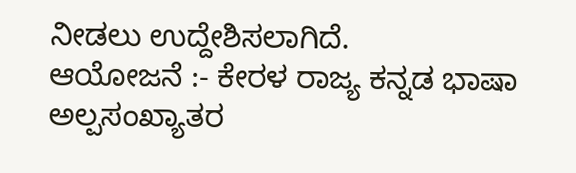ನೀಡಲು ಉದ್ದೇಶಿಸಲಾಗಿದೆ.
ಆಯೋಜನೆ :- ಕೇರಳ ರಾಜ್ಯ ಕನ್ನಡ ಭಾಷಾ ಅಲ್ಪಸಂಖ್ಯಾತರ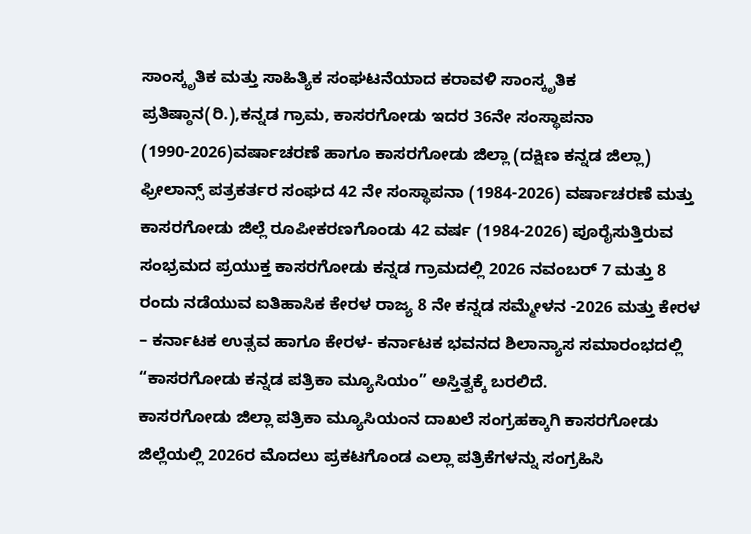ಸಾಂಸ್ಕೃತಿಕ ಮತ್ತು ಸಾಹಿತ್ಯಿಕ ಸಂಘಟನೆಯಾದ ಕರಾವಳಿ ಸಾಂಸ್ಕೃತಿಕ ಪ್ರತಿಷ್ಠಾನ(ರಿ.),ಕನ್ನಡ ಗ್ರಾಮ, ಕಾಸರಗೋಡು ಇದರ 36ನೇ ಸಂಸ್ಥಾಪನಾ (1990-2026)ವರ್ಷಾಚರಣೆ ಹಾಗೂ ಕಾಸರಗೋಡು ಜಿಲ್ಲಾ (ದಕ್ಷಿಣ ಕನ್ನಡ ಜಿಲ್ಲಾ) ಫ್ರೀಲಾನ್ಸ್ ಪತ್ರಕರ್ತರ ಸಂಘದ 42 ನೇ ಸಂಸ್ಥಾಪನಾ (1984-2026) ವರ್ಷಾಚರಣೆ ಮತ್ತು ಕಾಸರಗೋಡು ಜಿಲ್ಲೆ ರೂಪೀಕರಣಗೊಂಡು 42 ವರ್ಷ (1984-2026) ಪೂರೈಸುತ್ತಿರುವ ಸಂಭ್ರಮದ ಪ್ರಯುಕ್ತ ಕಾಸರಗೋಡು ಕನ್ನಡ ಗ್ರಾಮದಲ್ಲಿ 2026 ನವಂಬರ್ 7 ಮತ್ತು 8 ರಂದು ನಡೆಯುವ ಐತಿಹಾಸಿಕ ಕೇರಳ ರಾಜ್ಯ 8 ನೇ ಕನ್ನಡ ಸಮ್ಮೇಳನ -2026 ಮತ್ತು ಕೇರಳ – ಕರ್ನಾಟಕ ಉತ್ಸವ ಹಾಗೂ ಕೇರಳ- ಕರ್ನಾಟಕ ಭವನದ ಶಿಲಾನ್ಯಾಸ ಸಮಾರಂಭದಲ್ಲಿ “ಕಾಸರಗೋಡು ಕನ್ನಡ ಪತ್ರಿಕಾ ಮ್ಯೂಸಿಯಂ” ಅಸ್ತಿತ್ವಕ್ಕೆ ಬರಲಿದೆ.
ಕಾಸರಗೋಡು ಜಿಲ್ಲಾ ಪತ್ರಿಕಾ ಮ್ಯೂಸಿಯಂನ ದಾಖಲೆ ಸಂಗ್ರಹಕ್ಕಾಗಿ ಕಾಸರಗೋಡು ಜಿಲ್ಲೆಯಲ್ಲಿ 2026ರ ಮೊದಲು ಪ್ರಕಟಗೊಂಡ ಎಲ್ಲಾ ಪತ್ರಿಕೆಗಳನ್ನು ಸಂಗ್ರಹಿಸಿ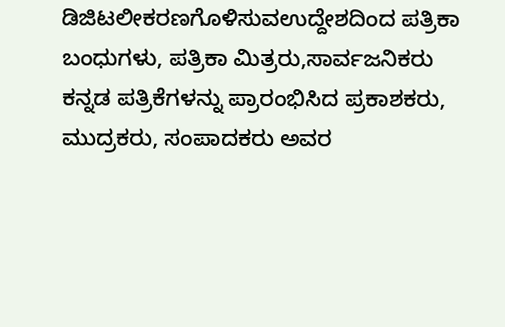ಡಿಜಿಟಲೀಕರಣಗೊಳಿಸುವಉದ್ದೇಶದಿಂದ ಪತ್ರಿಕಾ ಬಂಧುಗಳು, ಪತ್ರಿಕಾ ಮಿತ್ರರು,ಸಾರ್ವಜನಿಕರು ಕನ್ನಡ ಪತ್ರಿಕೆಗಳನ್ನು ಪ್ರಾರಂಭಿಸಿದ ಪ್ರಕಾಶಕರು, ಮುದ್ರಕರು, ಸಂಪಾದಕರು ಅವರ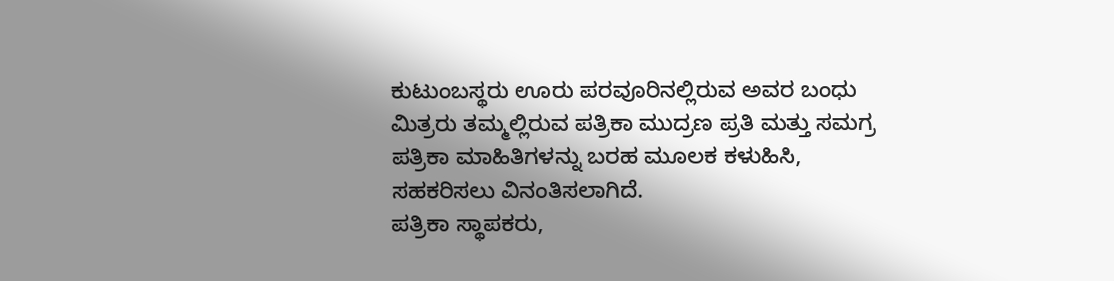ಕುಟುಂಬಸ್ಥರು ಊರು ಪರವೂರಿನಲ್ಲಿರುವ ಅವರ ಬಂಧು ಮಿತ್ರರು ತಮ್ಮಲ್ಲಿರುವ ಪತ್ರಿಕಾ ಮುದ್ರಣ ಪ್ರತಿ ಮತ್ತು ಸಮಗ್ರ ಪತ್ರಿಕಾ ಮಾಹಿತಿಗಳನ್ನು ಬರಹ ಮೂಲಕ ಕಳುಹಿಸಿ, ಸಹಕರಿಸಲು ವಿನಂತಿಸಲಾಗಿದೆ.
ಪತ್ರಿಕಾ ಸ್ಥಾಪಕರು,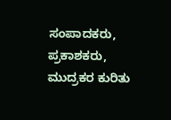ಸಂಪಾದಕರು, ಪ್ರಕಾಶಕರು, ಮುದ್ರಕರ ಕುರಿತು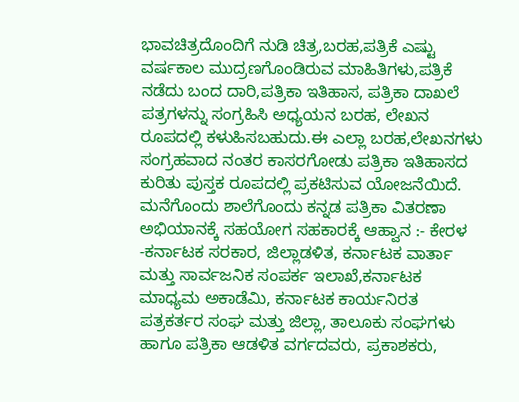ಭಾವಚಿತ್ರದೊಂದಿಗೆ ನುಡಿ ಚಿತ್ರ,ಬರಹ,ಪತ್ರಿಕೆ ಎಷ್ಟು ವರ್ಷಕಾಲ ಮುದ್ರಣಗೊಂಡಿರುವ ಮಾಹಿತಿಗಳು,ಪತ್ರಿಕೆ ನಡೆದು ಬಂದ ದಾರಿ,ಪತ್ರಿಕಾ ಇತಿಹಾಸ, ಪತ್ರಿಕಾ ದಾಖಲೆ ಪತ್ರಗಳನ್ನು ಸಂಗ್ರಹಿಸಿ ಅಧ್ಯಯನ ಬರಹ, ಲೇಖನ ರೂಪದಲ್ಲಿ ಕಳುಹಿಸಬಹುದು.ಈ ಎಲ್ಲಾ ಬರಹ,ಲೇಖನಗಳು ಸಂಗ್ರಹವಾದ ನಂತರ ಕಾಸರಗೋಡು ಪತ್ರಿಕಾ ಇತಿಹಾಸದ ಕುರಿತು ಪುಸ್ತಕ ರೂಪದಲ್ಲಿ ಪ್ರಕಟಿಸುವ ಯೋಜನೆಯಿದೆ.
ಮನೆಗೊಂದು ಶಾಲೆಗೊಂದು ಕನ್ನಡ ಪತ್ರಿಕಾ ವಿತರಣಾ ಅಭಿಯಾನಕ್ಕೆ ಸಹಯೋಗ ಸಹಕಾರಕ್ಕೆ ಆಹ್ವಾನ :- ಕೇರಳ -ಕರ್ನಾಟಕ ಸರಕಾರ, ಜಿಲ್ಲಾಡಳಿತ, ಕರ್ನಾಟಕ ವಾರ್ತಾ ಮತ್ತು ಸಾರ್ವಜನಿಕ ಸಂಪರ್ಕ ಇಲಾಖೆ,ಕರ್ನಾಟಕ ಮಾಧ್ಯಮ ಅಕಾಡೆಮಿ, ಕರ್ನಾಟಕ ಕಾರ್ಯನಿರತ ಪತ್ರಕರ್ತರ ಸಂಘ ಮತ್ತು ಜಿಲ್ಲಾ, ತಾಲೂಕು ಸಂಘಗಳು ಹಾಗೂ ಪತ್ರಿಕಾ ಆಡಳಿತ ವರ್ಗದವರು, ಪ್ರಕಾಶಕರು,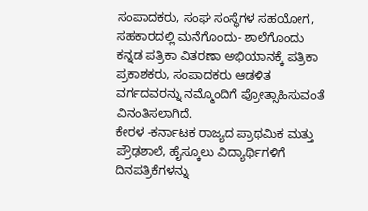ಸಂಪಾದಕರು, ಸಂಘ ಸಂಸ್ಥೆಗಳ ಸಹಯೋಗ, ಸಹಕಾರದಲ್ಲಿ ಮನೆಗೊಂದು- ಶಾಲೆಗೊಂದು ಕನ್ನಡ ಪತ್ರಿಕಾ ವಿತರಣಾ ಅಭಿಯಾನಕ್ಕೆ ಪತ್ರಿಕಾ ಪ್ರಕಾಶಕರು, ಸಂಪಾದಕರು ಆಡಳಿತ ವರ್ಗದವರನ್ನು ನಮ್ಮೊಂದಿಗೆ ಪ್ರೋತ್ಸಾಹಿಸುವಂತೆ ವಿನಂತಿಸಲಾಗಿದೆ.
ಕೇರಳ -ಕರ್ನಾಟಕ ರಾಜ್ಯದ ಪ್ರಾಥಮಿಕ ಮತ್ತು ಪ್ರೌಢಶಾಲೆ, ಹೈಸ್ಕೂಲು ವಿದ್ಯಾರ್ಥಿಗಳಿಗೆ ದಿನಪತ್ರಿಕೆಗಳನ್ನು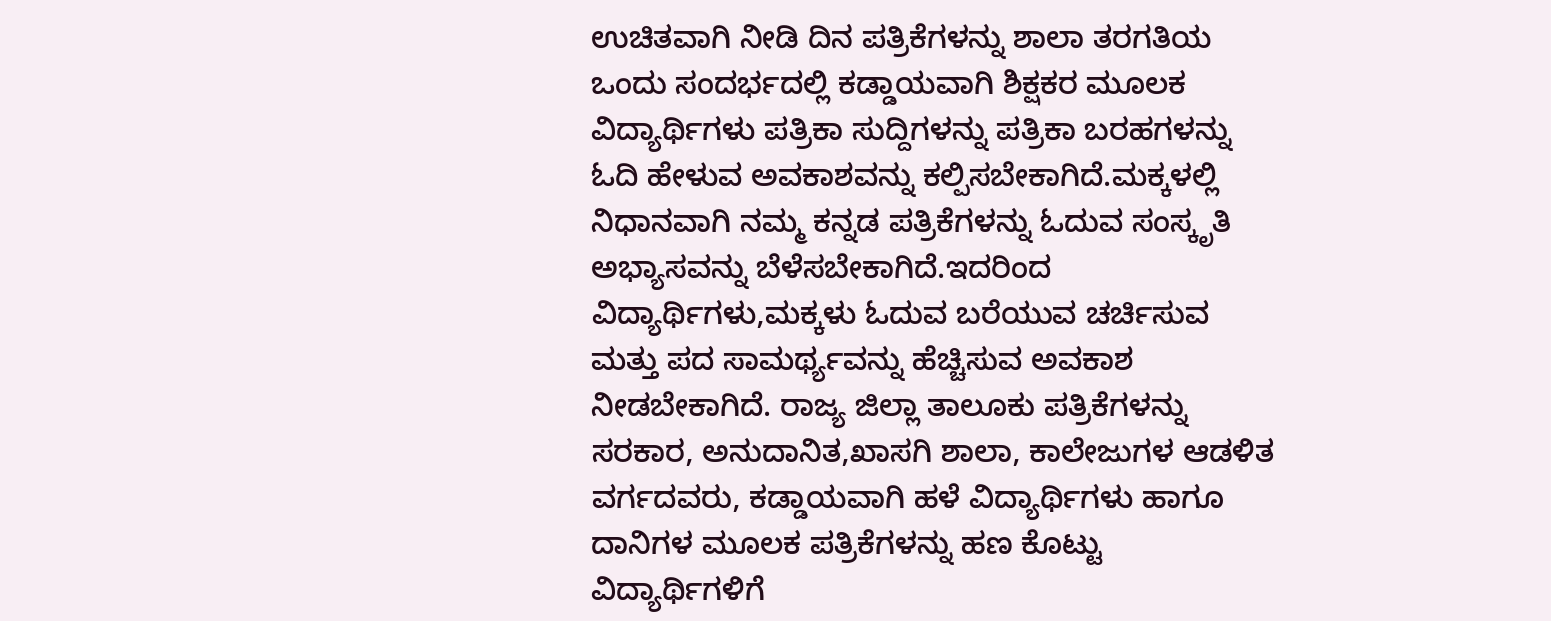ಉಚಿತವಾಗಿ ನೀಡಿ ದಿನ ಪತ್ರಿಕೆಗಳನ್ನು ಶಾಲಾ ತರಗತಿಯ ಒಂದು ಸಂದರ್ಭದಲ್ಲಿ ಕಡ್ಡಾಯವಾಗಿ ಶಿಕ್ಷಕರ ಮೂಲಕ ವಿದ್ಯಾರ್ಥಿಗಳು ಪತ್ರಿಕಾ ಸುದ್ದಿಗಳನ್ನು ಪತ್ರಿಕಾ ಬರಹಗಳನ್ನು ಓದಿ ಹೇಳುವ ಅವಕಾಶವನ್ನು ಕಲ್ಪಿಸಬೇಕಾಗಿದೆ.ಮಕ್ಕಳಲ್ಲಿ ನಿಧಾನವಾಗಿ ನಮ್ಮ ಕನ್ನಡ ಪತ್ರಿಕೆಗಳನ್ನು ಓದುವ ಸಂಸ್ಕೃತಿ ಅಭ್ಯಾಸವನ್ನು ಬೆಳೆಸಬೇಕಾಗಿದೆ.ಇದರಿಂದ ವಿದ್ಯಾರ್ಥಿಗಳು,ಮಕ್ಕಳು ಓದುವ ಬರೆಯುವ ಚರ್ಚಿಸುವ ಮತ್ತು ಪದ ಸಾಮರ್ಥ್ಯವನ್ನು ಹೆಚ್ಚಿಸುವ ಅವಕಾಶ ನೀಡಬೇಕಾಗಿದೆ. ರಾಜ್ಯ ಜಿಲ್ಲಾ ತಾಲೂಕು ಪತ್ರಿಕೆಗಳನ್ನು ಸರಕಾರ, ಅನುದಾನಿತ,ಖಾಸಗಿ ಶಾಲಾ, ಕಾಲೇಜುಗಳ ಆಡಳಿತ ವರ್ಗದವರು, ಕಡ್ಡಾಯವಾಗಿ ಹಳೆ ವಿದ್ಯಾರ್ಥಿಗಳು ಹಾಗೂ ದಾನಿಗಳ ಮೂಲಕ ಪತ್ರಿಕೆಗಳನ್ನು ಹಣ ಕೊಟ್ಟು ವಿದ್ಯಾರ್ಥಿಗಳಿಗೆ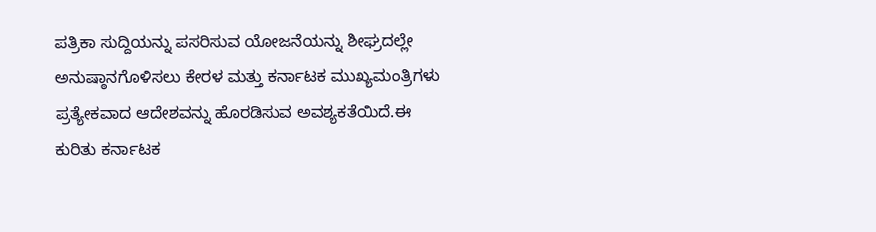ಪತ್ರಿಕಾ ಸುದ್ದಿಯನ್ನು ಪಸರಿಸುವ ಯೋಜನೆಯನ್ನು ಶೀಘ್ರದಲ್ಲೇ ಅನುಷ್ಠಾನಗೊಳಿಸಲು ಕೇರಳ ಮತ್ತು ಕರ್ನಾಟಕ ಮುಖ್ಯಮಂತ್ರಿಗಳು ಪ್ರತ್ಯೇಕವಾದ ಆದೇಶವನ್ನು ಹೊರಡಿಸುವ ಅವಶ್ಯಕತೆಯಿದೆ.ಈ ಕುರಿತು ಕರ್ನಾಟಕ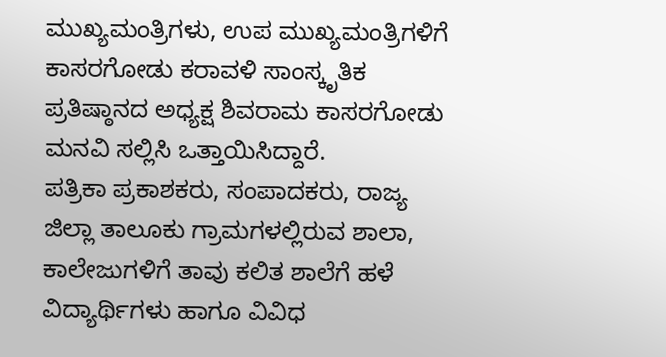ಮುಖ್ಯಮಂತ್ರಿಗಳು, ಉಪ ಮುಖ್ಯಮಂತ್ರಿಗಳಿಗೆ ಕಾಸರಗೋಡು ಕರಾವಳಿ ಸಾಂಸ್ಕೃತಿಕ ಪ್ರತಿಷ್ಠಾನದ ಅಧ್ಯಕ್ಷ ಶಿವರಾಮ ಕಾಸರಗೋಡು ಮನವಿ ಸಲ್ಲಿಸಿ ಒತ್ತಾಯಿಸಿದ್ದಾರೆ.
ಪತ್ರಿಕಾ ಪ್ರಕಾಶಕರು, ಸಂಪಾದಕರು, ರಾಜ್ಯ ಜಿಲ್ಲಾ ತಾಲೂಕು ಗ್ರಾಮಗಳಲ್ಲಿರುವ ಶಾಲಾ, ಕಾಲೇಜುಗಳಿಗೆ ತಾವು ಕಲಿತ ಶಾಲೆಗೆ ಹಳೆ ವಿದ್ಯಾರ್ಥಿಗಳು ಹಾಗೂ ವಿವಿಧ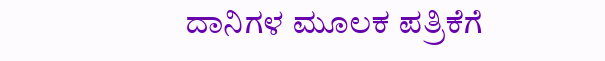ದಾನಿಗಳ ಮೂಲಕ ಪತ್ರಿಕೆಗೆ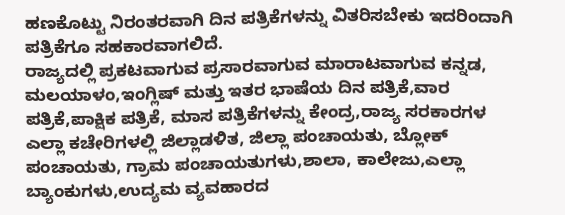ಹಣಕೊಟ್ಟು ನಿರಂತರವಾಗಿ ದಿನ ಪತ್ರಿಕೆಗಳನ್ನು ವಿತರಿಸಬೇಕು ಇದರಿಂದಾಗಿ ಪತ್ರಿಕೆಗೂ ಸಹಕಾರವಾಗಲಿದೆ.
ರಾಜ್ಯದಲ್ಲಿ ಪ್ರಕಟವಾಗುವ ಪ್ರಸಾರವಾಗುವ ಮಾರಾಟವಾಗುವ ಕನ್ನಡ, ಮಲಯಾಳಂ,ಇಂಗ್ಲಿಷ್ ಮತ್ತು ಇತರ ಭಾಷೆಯ ದಿನ ಪತ್ರಿಕೆ,ವಾರ ಪತ್ರಿಕೆ,ಪಾಕ್ಷಿಕ ಪತ್ರಿಕೆ, ಮಾಸ ಪತ್ರಿಕೆಗಳನ್ನು ಕೇಂದ್ರ,ರಾಜ್ಯ ಸರಕಾರಗಳ ಎಲ್ಲಾ ಕಚೇರಿಗಳಲ್ಲಿ ಜಿಲ್ಲಾಡಳಿತ, ಜಿಲ್ಲಾ ಪಂಚಾಯತು, ಬ್ಲೋಕ್ ಪಂಚಾಯತು, ಗ್ರಾಮ ಪಂಚಾಯತುಗಳು,ಶಾಲಾ, ಕಾಲೇಜು,ಎಲ್ಲಾ ಬ್ಯಾಂಕುಗಳು,ಉದ್ಯಮ ವ್ಯವಹಾರದ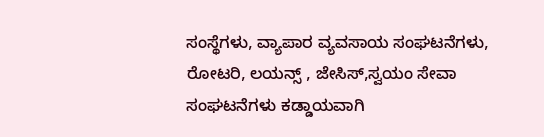ಸಂಸ್ಥೆಗಳು, ವ್ಯಾಪಾರ ವ್ಯವಸಾಯ ಸಂಘಟನೆಗಳು, ರೋಟರಿ, ಲಯನ್ಸ್ , ಜೇಸಿಸ್,ಸ್ವಯಂ ಸೇವಾ ಸಂಘಟನೆಗಳು ಕಡ್ಡಾಯವಾಗಿ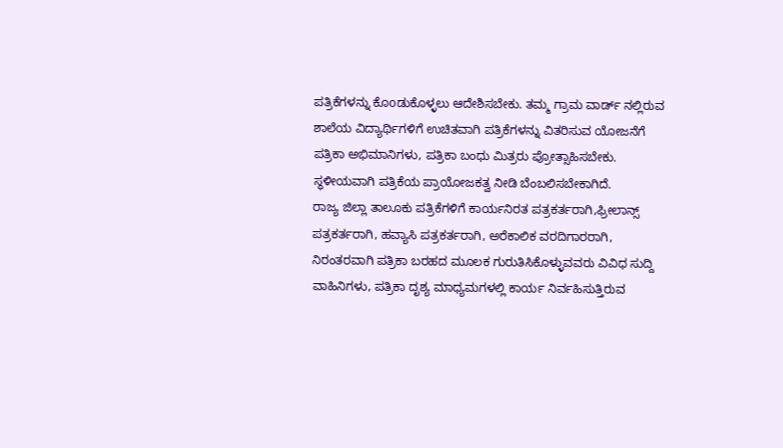ಪತ್ರಿಕೆಗಳನ್ನು ಕೊoಡುಕೊಳ್ಳಲು ಆದೇಶಿಸಬೇಕು. ತಮ್ಮ ಗ್ರಾಮ ವಾರ್ಡ್ ನಲ್ಲಿರುವ ಶಾಲೆಯ ವಿದ್ಯಾರ್ಥಿಗಳಿಗೆ ಉಚಿತವಾಗಿ ಪತ್ರಿಕೆಗಳನ್ನು ವಿತರಿಸುವ ಯೋಜನೆಗೆ ಪತ್ರಿಕಾ ಅಭಿಮಾನಿಗಳು, ಪತ್ರಿಕಾ ಬಂಧು ಮಿತ್ರರು ಪ್ರೋತ್ಸಾಹಿಸಬೇಕು. ಸ್ಥಳೀಯವಾಗಿ ಪತ್ರಿಕೆಯ ಪ್ರಾಯೋಜಕತ್ವ ನೀಡಿ ಬೆಂಬಲಿಸಬೇಕಾಗಿದೆ.
ರಾಜ್ಯ ಜಿಲ್ಲಾ ತಾಲೂಕು ಪತ್ರಿಕೆಗಳಿಗೆ ಕಾರ್ಯನಿರತ ಪತ್ರಕರ್ತರಾಗಿ,ಫ್ರೀಲಾನ್ಸ್ ಪತ್ರಕರ್ತರಾಗಿ, ಹವ್ಯಾಸಿ ಪತ್ರಕರ್ತರಾಗಿ, ಅರೆಕಾಲಿಕ ವರದಿಗಾರರಾಗಿ, ನಿರಂತರವಾಗಿ ಪತ್ರಿಕಾ ಬರಹದ ಮೂಲಕ ಗುರುತಿಸಿಕೊಳ್ಳುವವರು ವಿವಿಧ ಸುದ್ದಿ ವಾಹಿನಿಗಳು, ಪತ್ರಿಕಾ ದೃಶ್ಯ ಮಾಧ್ಯಮಗಳಲ್ಲಿ ಕಾರ್ಯ ನಿರ್ವಹಿಸುತ್ತಿರುವ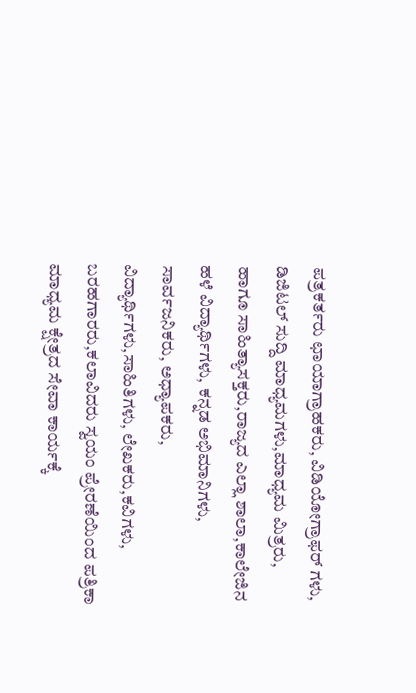ಪತ್ರಕರ್ತರು ಛಾಯಾಗ್ರಾಹಕರು, ವಿಡಿಯೋಗ್ರಾಫರ್ ಗಳು, ಡಿಜಿಟಲ್ ಸುದ್ದಿ ಮಾಧ್ಯಮಗಳು,ಮಾಧ್ಯಮ ಮಿತ್ರರು, ಹಾಗೂ ಸಾಹಿತ್ಯಾಸಕ್ತರು,ರಾಜ್ಯದ ಎಲ್ಲಾ ಶಾಲಾ,ಕಾಲೇಜಿನ ಹಳೆ ವಿದ್ಯಾರ್ಥಿಗಳು, ಕನ್ನಡ ಅಭಿಮಾನಿಗಳು, ಸಾರ್ವಜನಿಕರು, ಅಧ್ಯಾಪಕರು, ವಿದ್ಯಾರ್ಥಿಗಳು,ಸಾಹಿತಿಗಳು, ಲೇಖಕರು,ಕವಿಗಳು, ಬರಹಗಾರರು,ಕಲಾವಿದರು ಸ್ವಯಂ ಪ್ರೇರಣೆಯಿಂದ ಪತ್ರಿಕಾ ಮಾಧ್ಯಮ ಕ್ಷೇತ್ರದ ಸೇವಾ ಕಾರ್ಯಕ್ಕೆ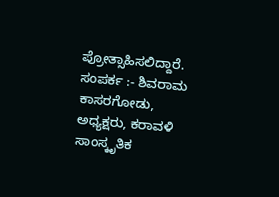ಪ್ರೋತ್ಸಾಹಿಸಲಿದ್ದಾರೆ.
ಸಂಪರ್ಕ :- ಶಿವರಾಮ ಕಾಸರಗೋಡು, ಅಧ್ಯಕ್ಷರು, ಕರಾವಳಿ ಸಾಂಸ್ಕೃತಿಕ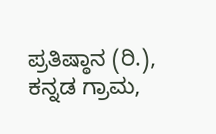ಪ್ರತಿಷ್ಠಾನ (ರಿ.), ಕನ್ನಡ ಗ್ರಾಮ,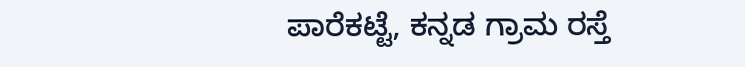ಪಾರೆಕಟ್ಟೆ, ಕನ್ನಡ ಗ್ರಾಮ ರಸ್ತೆ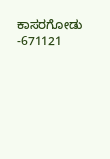ಕಾಸರಗೋಡು -671121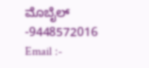ಮೊಬೈಲ್ -9448572016
Email :-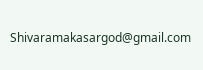Shivaramakasargod@gmail.com